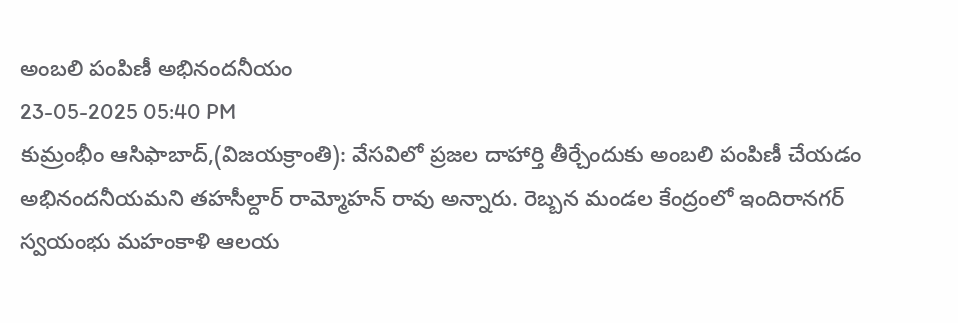అంబలి పంపిణీ అభినందనీయం
23-05-2025 05:40 PM
కుమ్రంభీం ఆసిఫాబాద్,(విజయక్రాంతి): వేసవిలో ప్రజల దాహార్తి తీర్చేందుకు అంబలి పంపిణీ చేయడం అభినందనీయమని తహసీల్దార్ రామ్మోహన్ రావు అన్నారు. రెబ్బన మండల కేంద్రంలో ఇందిరానగర్ స్వయంభు మహంకాళి ఆలయ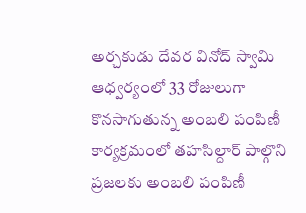అర్చకుడు దేవర వినోద్ స్వామి ఆధ్వర్యంలో 33 రోజులుగా కొనసాగుతున్న అంబలి పంపిణీ కార్యక్రమంలో తహసిల్దార్ పాల్గొని ప్రజలకు అంబలి పంపిణీ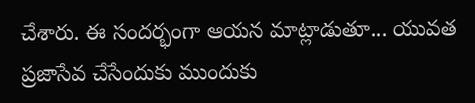చేశారు. ఈ సందర్భంగా ఆయన మాట్లాడుతూ... యువత ప్రజాసేవ చేసేందుకు ముందుకు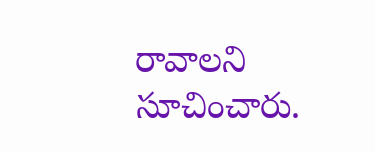రావాలని సూచించారు.